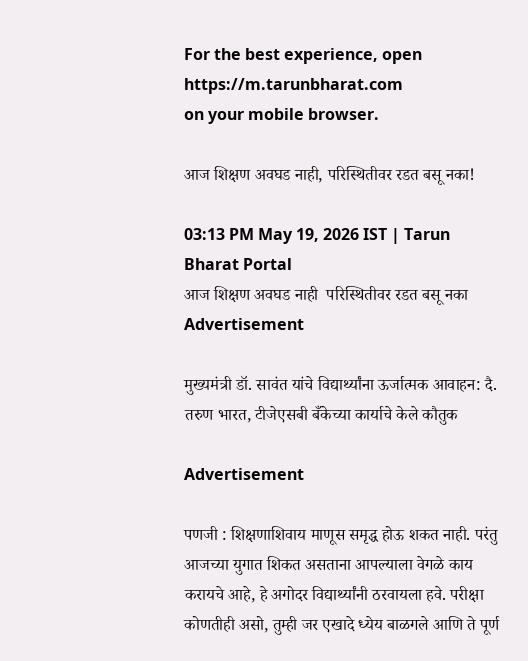For the best experience, open
https://m.tarunbharat.com
on your mobile browser.

आज शिक्षण अवघड नाही, परिस्थितीवर रडत बसू नका!

03:13 PM May 19, 2026 IST | Tarun Bharat Portal
आज शिक्षण अवघड नाही  परिस्थितीवर रडत बसू नका
Advertisement

मुख्यमंत्री डॉ. सावंत यांचे विद्यार्थ्यांना ऊर्जात्मक आवाहन: दै. तरुण भारत, टीजेएसबी बँकेच्या कार्याचे केले कौतुक

Advertisement

पणजी : शिक्षणाशिवाय माणूस समृद्ध होऊ शकत नाही. परंतु आजच्या युगात शिकत असताना आपल्याला वेगळे काय करायचे आहे, हे अगोदर विद्यार्थ्यांनी ठरवायला हवे. परीक्षा कोणतीही असो, तुम्ही जर एखादे ध्येय बाळगले आणि ते पूर्ण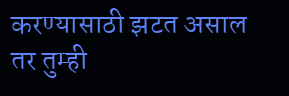करण्यासाठी झटत असाल तर तुम्ही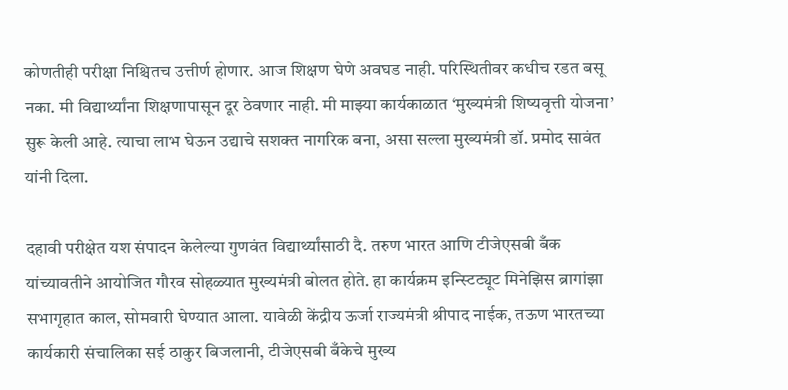कोणतीही परीक्षा निश्चितच उत्तीर्ण होणार. आज शिक्षण घेणे अवघड नाही. परिस्थितीवर कधीच रडत बसू नका. मी विद्यार्थ्यांना शिक्षणापासून दूर ठेवणार नाही. मी माझ्या कार्यकाळात ‘मुख्यमंत्री शिष्यवृत्ती योजना’ सुरू केली आहे. त्याचा लाभ घेऊन उद्याचे सशक्त नागरिक बना, असा सल्ला मुख्यमंत्री डॉ. प्रमोद सावंत यांनी दिला.

दहावी परीक्षेत यश संपादन केलेल्या गुणवंत विद्यार्थ्यांसाठी दै. तरुण भारत आणि टीजेएसबी बँक यांच्यावतीने आयोजित गौरव सोहळ्यात मुख्यमंत्री बोलत होते. हा कार्यक्रम इन्स्टिट्यूट मिनेझिस ब्रागांझा सभागृहात काल, सोमवारी घेण्यात आला. यावेळी केंद्रीय ऊर्जा राज्यमंत्री श्रीपाद नाईक, तऊण भारतच्या कार्यकारी संचालिका सई ठाकुर बिजलानी, टीजेएसबी बँकेचे मुख्य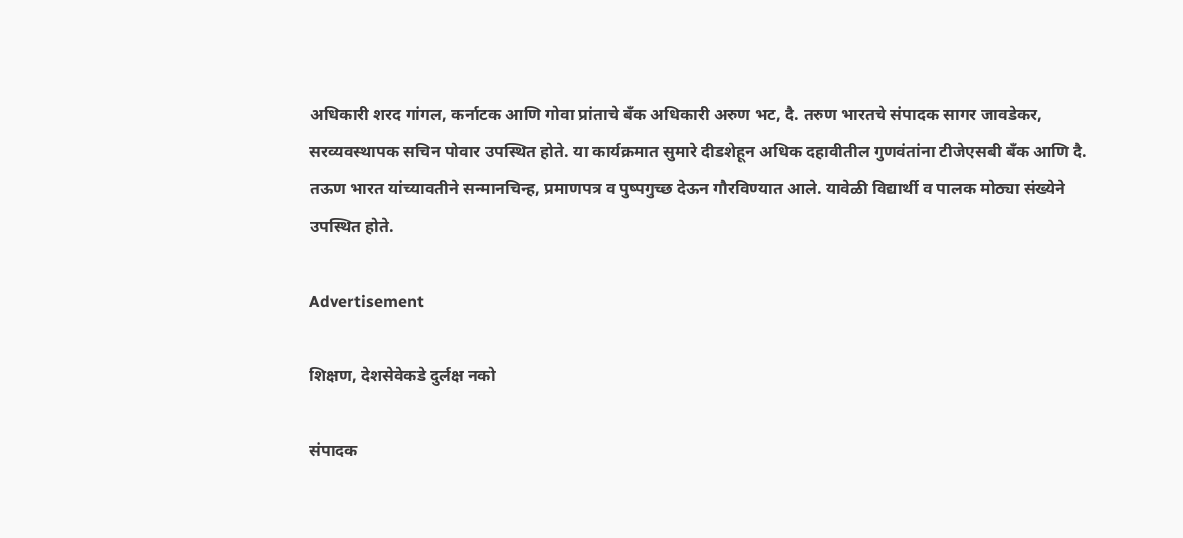अधिकारी शरद गांगल, कर्नाटक आणि गोवा प्रांताचे बँक अधिकारी अरुण भट, दै. तरुण भारतचे संपादक सागर जावडेकर, सरव्यवस्थापक सचिन पोवार उपस्थित होते. या कार्यक्रमात सुमारे दीडशेहून अधिक दहावीतील गुणवंतांना टीजेएसबी बँक आणि दै. तऊण भारत यांच्यावतीने सन्मानचिन्ह, प्रमाणपत्र व पुष्पगुच्छ देऊन गौरविण्यात आले. यावेळी विद्यार्थी व पालक मोठ्या संख्येने उपस्थित होते.

Advertisement

शिक्षण, देशसेवेकडे दुर्लक्ष नको

संपादक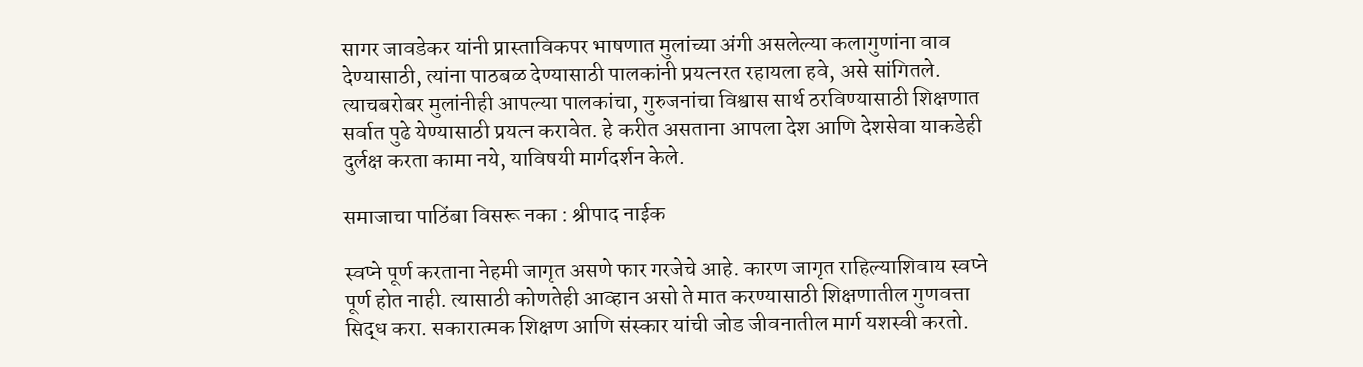सागर जावडेकर यांनी प्रास्ताविकपर भाषणात मुलांच्या अंगी असलेल्या कलागुणांना वाव देण्यासाठी, त्यांना पाठबळ देण्यासाठी पालकांनी प्रयत्नरत रहायला हवे, असे सांगितले. त्याचबरोबर मुलांनीही आपल्या पालकांचा, गुरुजनांचा विश्वास सार्थ ठरविण्यासाठी शिक्षणात सर्वात पुढे येण्यासाठी प्रयत्न करावेत. हे करीत असताना आपला देश आणि देशसेवा याकडेही दुर्लक्ष करता कामा नये, याविषयी मार्गदर्शन केले.

समाजाचा पाठिंबा विसरू नका : श्रीपाद नाईक

स्वप्ने पूर्ण करताना नेहमी जागृत असणे फार गरजेचे आहे. कारण जागृत राहिल्याशिवाय स्वप्ने पूर्ण होत नाही. त्यासाठी कोणतेही आव्हान असो ते मात करण्यासाठी शिक्षणातील गुणवत्ता सिद्ध करा. सकारात्मक शिक्षण आणि संस्कार यांची जोड जीवनातील मार्ग यशस्वी करतो.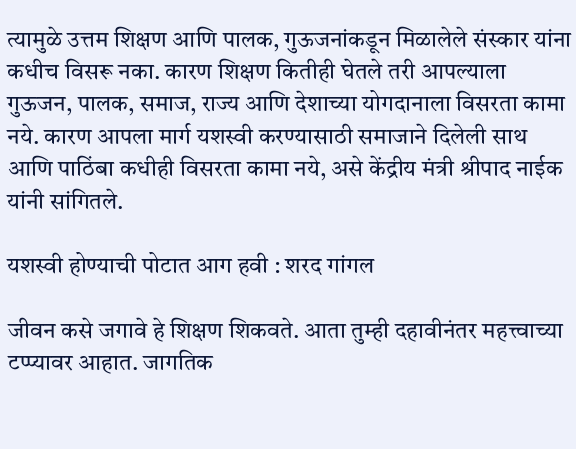त्यामुळे उत्तम शिक्षण आणि पालक, गुऊजनांकडून मिळालेले संस्कार यांना कधीच विसरू नका. कारण शिक्षण कितीही घेतले तरी आपल्याला गुऊजन, पालक, समाज, राज्य आणि देशाच्या योगदानाला विसरता कामा नये. कारण आपला मार्ग यशस्वी करण्यासाठी समाजाने दिलेली साथ आणि पाठिंबा कधीही विसरता कामा नये, असे केंद्रीय मंत्री श्रीपाद नाईक यांनी सांगितले.

यशस्वी होण्याची पोटात आग हवी : शरद गांगल

जीवन कसे जगावे हे शिक्षण शिकवते. आता तुम्ही दहावीनंतर महत्त्वाच्या टप्प्यावर आहात. जागतिक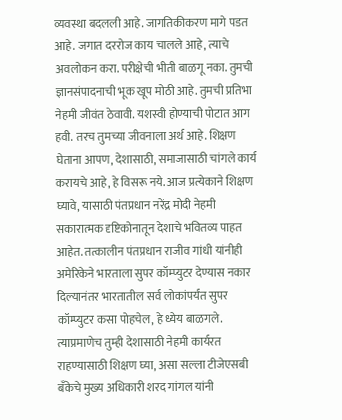व्यवस्था बदलली आहे. जागतिकीकरण मागे पडत आहे. जगात दररोज काय चालले आहे, त्याचे अवलोकन करा. परीक्षेची भीती बाळगू नका. तुमची ज्ञानसंपादनाची भूक खूप मोठी आहे. तुमची प्रतिभा नेहमी जीवंत ठेवावी. यशस्वी होण्याची पोटात आग हवी. तरच तुमच्या जीवनाला अर्थ आहे. शिक्षण घेताना आपण, देशासाठी, समाजासाठी चांगले कार्य करायचे आहे, हे विसरू नये. आज प्रत्येकाने शिक्षण घ्यावे, यासाठी पंतप्रधान नरेंद्र मोदी नेहमी सकारात्मक दृष्टिकोनातून देशाचे भवितव्य पाहत आहेत. तत्कालीन पंतप्रधान राजीव गांधी यांनीही अमेरिकेने भारताला सुपर कॉम्प्युटर देण्यास नकार दिल्यानंतर भारतातील सर्व लोकांपर्यंत सुपर कॉम्प्युटर कसा पोहचेल, हे ध्येय बाळगले. त्याप्रमाणेच तुम्ही देशासाठी नेहमी कार्यरत राहण्यासाठी शिक्षण घ्या, असा सल्ला टीजेएसबी बँकेचे मुख्य अधिकारी शरद गांगल यांनी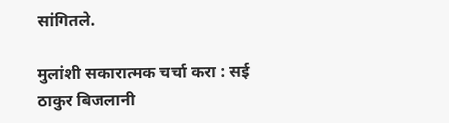सांगितले.

मुलांशी सकारात्मक चर्चा करा : सई ठाकुर बिजलानी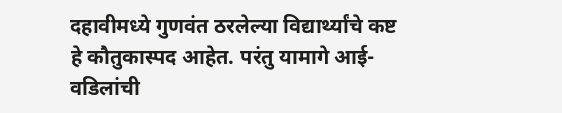दहावीमध्ये गुणवंत ठरलेल्या विद्यार्थ्यांचे कष्ट हे कौतुकास्पद आहेत. परंतु यामागे आई-वडिलांची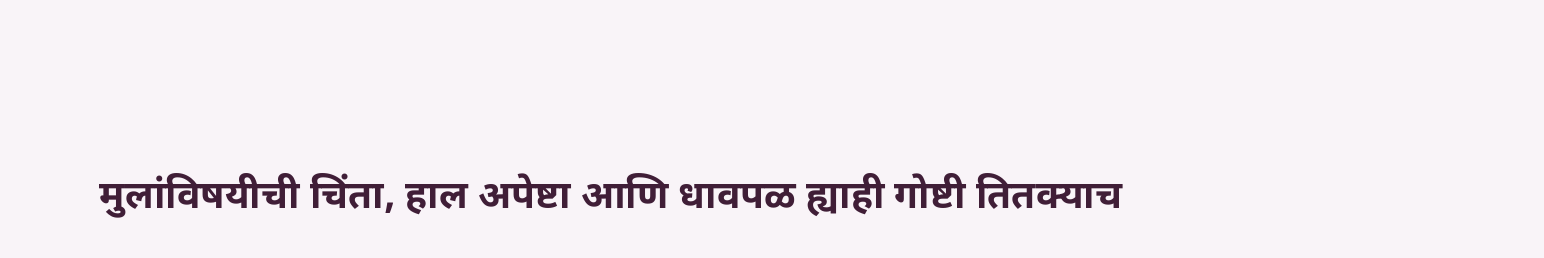मुलांविषयीची चिंता, हाल अपेष्टा आणि धावपळ ह्याही गोष्टी तितक्याच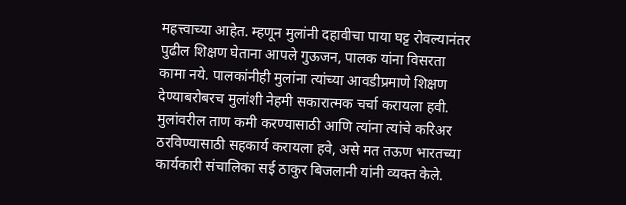महत्त्वाच्या आहेत. म्हणून मुलांनी दहावीचा पाया घट्ट रोवल्यानंतर पुढील शिक्षण घेताना आपले गुऊजन, पालक यांना विसरता कामा नये. पालकांनीही मुलांना त्यांच्या आवडीप्रमाणे शिक्षण देण्याबरोबरच मुलांशी नेहमी सकारात्मक चर्चा करायला हवी. मुलांवरील ताण कमी करण्यासाठी आणि त्यांना त्यांचे करिअर ठरविण्यासाठी सहकार्य करायला हवे, असे मत तऊण भारतच्या कार्यकारी संचालिका सई ठाकुर बिजलानी यांनी व्यक्त केले.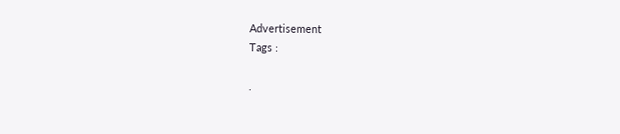Advertisement
Tags :

.